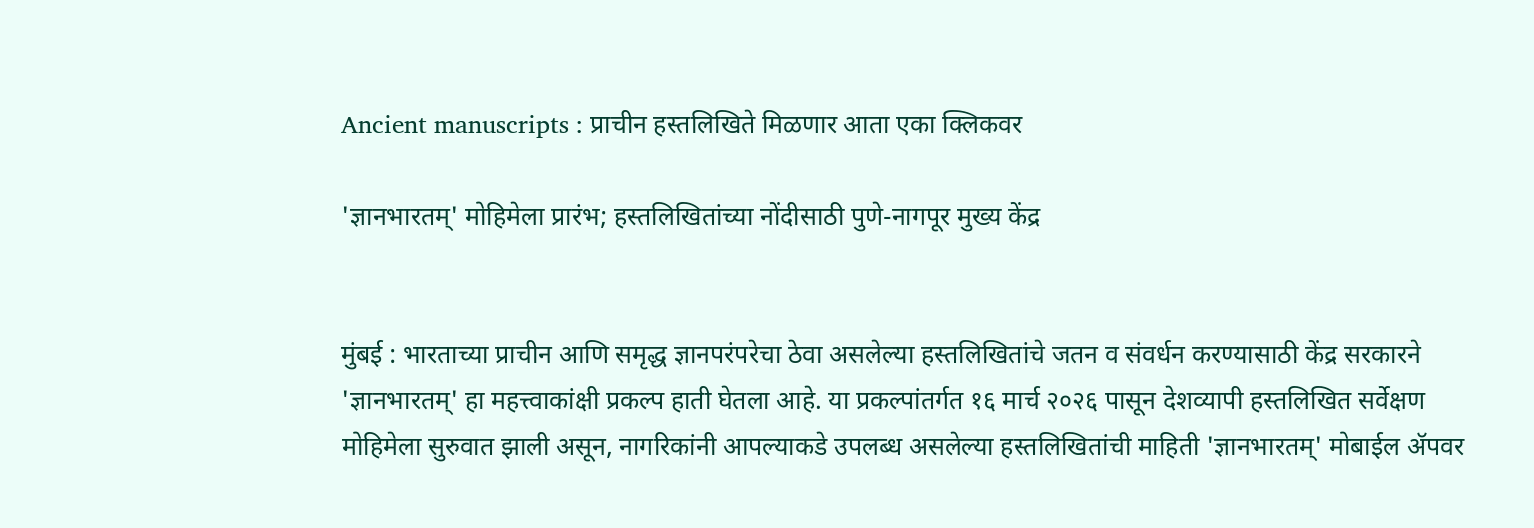Ancient manuscripts : प्राचीन हस्तलिखिते मिळणार आता एका क्लिकवर

'ज्ञानभारतम्' मोहिमेला प्रारंभ; हस्तलिखितांच्या नोंदीसाठी पुणे-नागपूर मुख्य केंद्र


मुंबई : भारताच्या प्राचीन आणि समृद्ध ज्ञानपरंपरेचा ठेवा असलेल्या हस्तलिखितांचे जतन व संवर्धन करण्यासाठी केंद्र सरकारने 'ज्ञानभारतम्' हा महत्त्वाकांक्षी प्रकल्प हाती घेतला आहे. या प्रकल्पांतर्गत १६ मार्च २०२६ पासून देशव्यापी हस्तलिखित सर्वेक्षण मोहिमेला सुरुवात झाली असून, नागरिकांनी आपल्याकडे उपलब्ध असलेल्या हस्तलिखितांची माहिती 'ज्ञानभारतम्' मोबाईल ॲपवर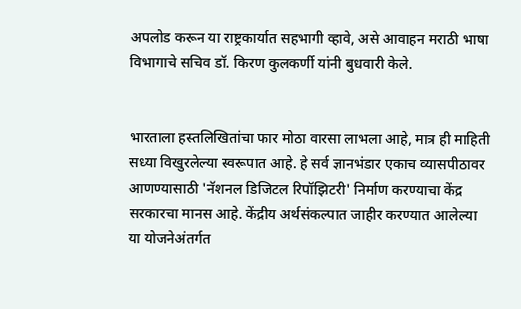अपलोड करून या राष्ट्रकार्यात सहभागी व्हावे, असे आवाहन मराठी भाषा विभागाचे सचिव डॉ. किरण कुलकर्णी यांनी बुधवारी केले.


भारताला हस्तलिखितांचा फार मोठा वारसा लाभला आहे, मात्र ही माहिती सध्या विखुरलेल्या स्वरूपात आहे. हे सर्व ज्ञानभंडार एकाच व्यासपीठावर आणण्यासाठी 'नॅशनल डिजिटल रिपॉझिटरी' निर्माण करण्याचा केंद्र सरकारचा मानस आहे. केंद्रीय अर्थसंकल्पात जाहीर करण्यात आलेल्या या योजनेअंतर्गत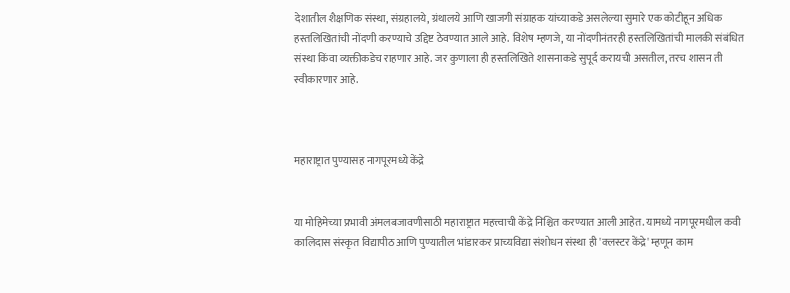देशातील शैक्षणिक संस्था, संग्रहालये, ग्रंथालये आणि खाजगी संग्राहक यांच्याकडे असलेल्या सुमारे एक कोटीहून अधिक हस्तलिखितांची नोंदणी करण्याचे उद्दिष्ट ठेवण्यात आले आहे. विशेष म्हणजे, या नोंदणीनंतरही हस्तलिखितांची मालकी संबंधित संस्था किंवा व्यक्तीकडेच राहणार आहे. जर कुणाला ही हस्तलिखिते शासनाकडे सुपूर्द करायची असतील, तरच शासन ती स्वीकारणार आहे.



महाराष्ट्रात पुण्यासह नागपूरमध्ये केंद्रे


या मोहिमेच्या प्रभावी अंमलबजावणीसाठी महाराष्ट्रात महत्त्वाची केंद्रे निश्चित करण्यात आली आहेत. यामध्ये नागपूरमधील कवी कालिदास संस्कृत विद्यापीठ आणि पुण्यातील भांडारकर प्राच्यविद्या संशोधन संस्था ही 'क्लस्टर केंद्रे' म्हणून काम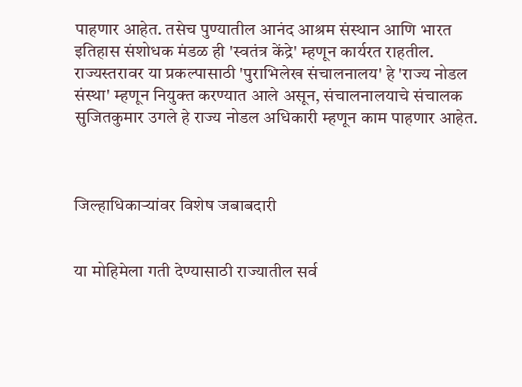पाहणार आहेत. तसेच पुण्यातील आनंद आश्रम संस्थान आणि भारत इतिहास संशोधक मंडळ ही 'स्वतंत्र केंद्रे' म्हणून कार्यरत राहतील. राज्यस्तरावर या प्रकल्पासाठी 'पुराभिलेख संचालनालय' हे 'राज्य नोडल संस्था' म्हणून नियुक्त करण्यात आले असून, संचालनालयाचे संचालक सुजितकुमार उगले हे राज्य नोडल अधिकारी म्हणून काम पाहणार आहेत.



जिल्हाधिकाऱ्यांवर विशेष जबाबदारी


या मोहिमेला गती देण्यासाठी राज्यातील सर्व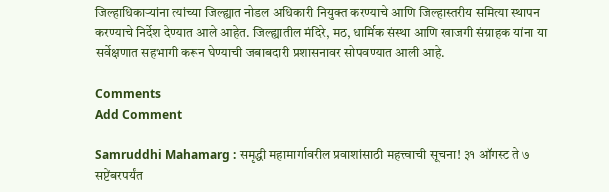जिल्हाधिकाऱ्यांना त्यांच्या जिल्ह्यात नोडल अधिकारी नियुक्त करण्याचे आणि जिल्हास्तरीय समित्या स्थापन करण्याचे निर्देश देण्यात आले आहेत. जिल्ह्यातील मंदिरे, मठ, धार्मिक संस्था आणि खाजगी संग्राहक यांना या सर्वेक्षणात सहभागी करून घेण्याची जबाबदारी प्रशासनावर सोपवण्यात आली आहे.

Comments
Add Comment

Samruddhi Mahamarg : समृद्धी महामार्गावरील प्रवाशांसाठी महत्त्वाची सूचना! ३१ ऑगस्ट ते ७ सप्टेंबरपर्यंत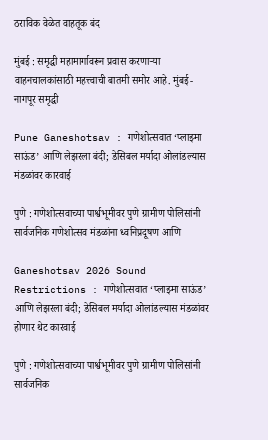ठराविक वेळेत वाहतूक बंद

मुंबई : समृद्धी महामार्गावरून प्रवास करणाऱ्या वाहनचालकांसाठी महत्त्वाची बातमी समोर आहे. मुंबई-नागपूर समृद्धी

Pune Ganeshotsav : गणेशोत्सवात ‘प्लाझ्मा साऊंड’ आणि लेझरला बंदी; डेसिबल मर्यादा ओलांडल्यास मंडळांवर कारवाई

पुणे : गणेशोत्सवाच्या पार्श्वभूमीवर पुणे ग्रामीण पोलिसांनी सार्वजनिक गणेशोत्सव मंडळांना ध्वनिप्रदूषण आणि

Ganeshotsav 2026 Sound Restrictions : गणेशोत्सवात ‘प्लाझ्मा साऊंड’ आणि लेझरला बंदी; डेसिबल मर्यादा ओलांडल्यास मंडळांवर होणार थेट कारवाई

पुणे : गणेशोत्सवाच्या पार्श्वभूमीवर पुणे ग्रामीण पोलिसांनी सार्वजनिक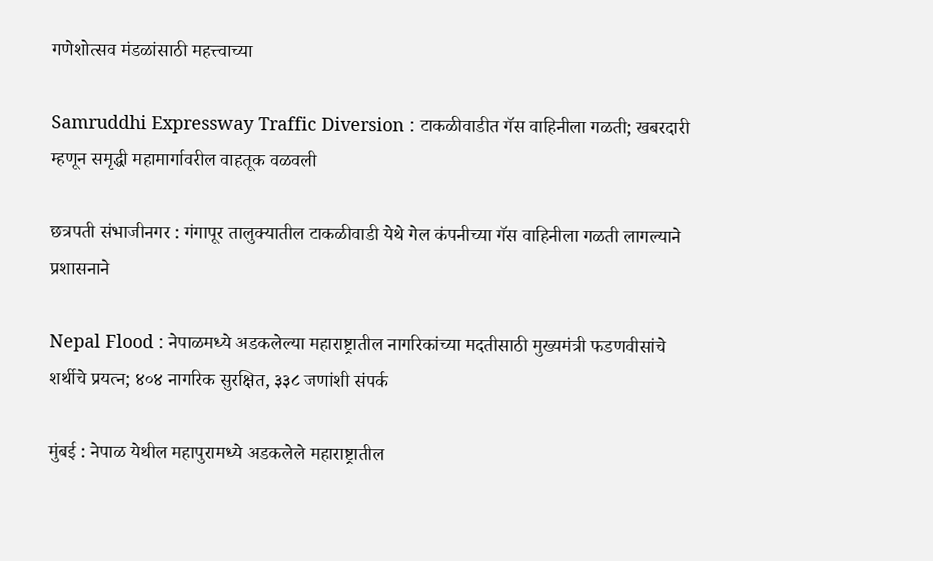गणेशोत्सव मंडळांसाठी महत्त्वाच्या

Samruddhi Expressway Traffic Diversion : टाकळीवाडीत गॅस वाहिनीला गळती; खबरदारी म्हणून समृद्धी महामार्गावरील वाहतूक वळवली

छत्रपती संभाजीनगर : गंगापूर तालुक्यातील टाकळीवाडी येथे गेल कंपनीच्या गॅस वाहिनीला गळती लागल्याने प्रशासनाने

Nepal Flood : नेपाळमध्ये अडकलेल्या महाराष्ट्रातील नागरिकांच्या मदतीसाठी मुख्यमंत्री फडणवीसांचे शर्थीचे प्रयत्न; ४०४ नागरिक सुरक्षित, ३३८ जणांशी संपर्क

मुंबई : नेपाळ येथील महापुरामध्ये अडकलेले महाराष्ट्रातील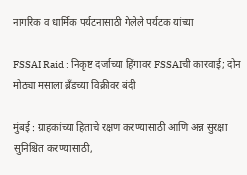नागरिक व धार्मिक पर्यटनासाठी गेलेले पर्यटक यांच्या

FSSAI Raid : निकृष्ट दर्जाच्या हिंगावर FSSAIची कारवाई; दोन मोठ्या मसाला ब्रँडच्या विक्रीवर बंदी

मुंबई : ग्राहकांच्या हिताचे रक्षण करण्यासाठी आणि अन्न सुरक्षा सुनिश्चित करण्यासाठी,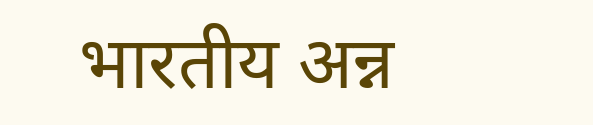भारतीय अन्न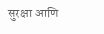सुरक्षा आणि